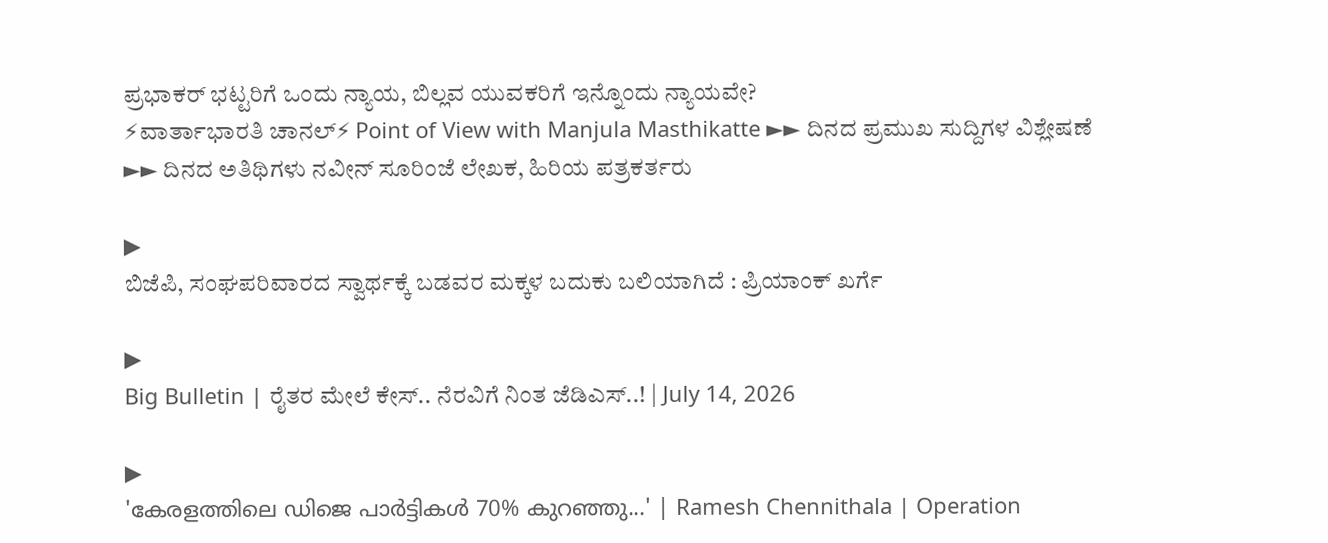ಪ್ರಭಾಕರ್ ಭಟ್ಟರಿಗೆ ಒಂದು ನ್ಯಾಯ, ಬಿಲ್ಲವ ಯುವಕರಿಗೆ ಇನ್ನೊಂದು ನ್ಯಾಯವೇ?
⚡ವಾರ್ತಾಭಾರತಿ ಚಾನಲ್⚡ Point of View with Manjula Masthikatte ►► ದಿನದ ಪ್ರಮುಖ ಸುದ್ದಿಗಳ ವಿಶ್ಲೇಷಣೆ ►► ದಿನದ ಅತಿಥಿಗಳು ನವೀನ್ ಸೂರಿಂಜೆ ಲೇಖಕ, ಹಿರಿಯ ಪತ್ರಕರ್ತರು

▶
ಬಿಜೆಪಿ, ಸಂಘಪರಿವಾರದ ಸ್ವಾರ್ಥಕ್ಕೆ ಬಡವರ ಮಕ್ಕಳ ಬದುಕು ಬಲಿಯಾಗಿದೆ : ಪ್ರಿಯಾಂಕ್ ಖರ್ಗೆ

▶
Big Bulletin | ರೈತರ ಮೇಲೆ ಕೇಸ್.. ನೆರವಿಗೆ ನಿಂತ ಜೆಡಿಎಸ್..! | July 14, 2026

▶
'കേരളത്തിലെ ഡിജെ പാർട്ടികൾ 70% കുറഞ്ഞു...' | Ramesh Chennithala | Operation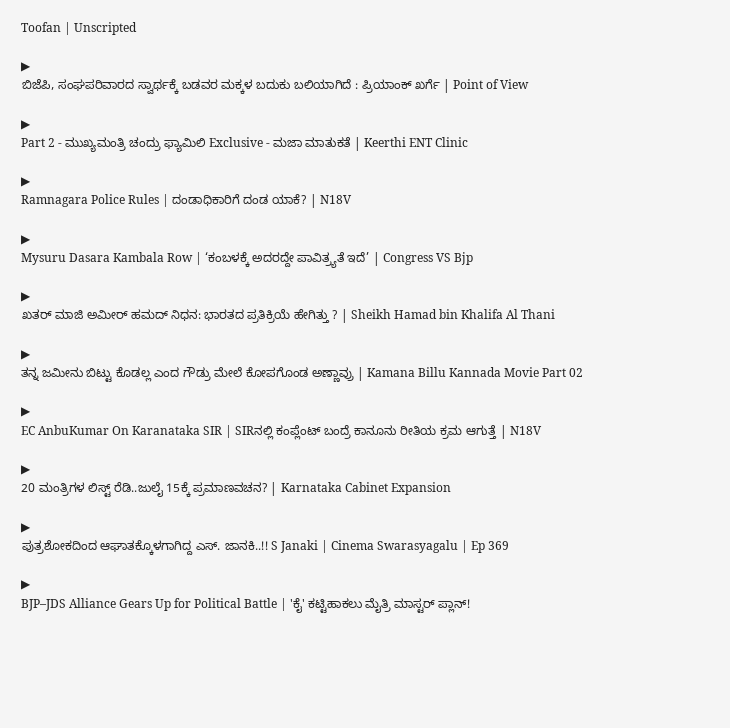Toofan | Unscripted

▶
ಬಿಜೆಪಿ, ಸಂಘಪರಿವಾರದ ಸ್ವಾರ್ಥಕ್ಕೆ ಬಡವರ ಮಕ್ಕಳ ಬದುಕು ಬಲಿಯಾಗಿದೆ : ಪ್ರಿಯಾಂಕ್ ಖರ್ಗೆ | Point of View

▶
Part 2 - ಮುಖ್ಯಮಂತ್ರಿ ಚಂದ್ರು ಫ್ಯಾಮಿಲಿ Exclusive - ಮಜಾ ಮಾತುಕತೆ | Keerthi ENT Clinic

▶
Ramnagara Police Rules | ದಂಡಾಧಿಕಾರಿಗೆ ದಂಡ ಯಾಕೆ? | N18V

▶
Mysuru Dasara Kambala Row | ‘ಕಂಬಳಕ್ಕೆ ಅದರದ್ದೇ ಪಾವಿತ್ರ್ಯತೆ ಇದೆ’ | Congress VS Bjp

▶
ಖತರ್ ಮಾಜಿ ಅಮೀರ್ ಹಮದ್ ನಿಧನ: ಭಾರತದ ಪ್ರತಿಕ್ರಿಯೆ ಹೇಗಿತ್ತು ? | Sheikh Hamad bin Khalifa Al Thani

▶
ತನ್ನ ಜಮೀನು ಬಿಟ್ಟು ಕೊಡಲ್ಲ ಎಂದ ಗೌಡ್ರು ಮೇಲೆ ಕೋಪಗೊಂಡ ಅಣ್ಣಾವ್ರು | Kamana Billu Kannada Movie Part 02

▶
EC AnbuKumar On Karanataka SIR | SIRನಲ್ಲಿ ಕಂಪ್ಲೆಂಟ್ ಬಂದ್ರೆ ಕಾನೂನು ರೀತಿಯ ಕ್ರಮ ಆಗುತ್ತೆ | N18V

▶
20 ಮಂತ್ರಿಗಳ ಲಿಸ್ಟ್ ರೆಡಿ..ಜುಲೈ 15ಕ್ಕೆ ಪ್ರಮಾಣವಚನ? | Karnataka Cabinet Expansion

▶
ಪುತ್ರಶೋಕದಿಂದ ಆಘಾತಕ್ಕೊಳಗಾಗಿದ್ದ ಎಸ್. ಜಾನಕಿ..!! S Janaki | Cinema Swarasyagalu | Ep 369

▶
BJP–JDS Alliance Gears Up for Political Battle | 'ಕೈ' ಕಟ್ಟಿಹಾಕಲು ಮೈತ್ರಿ ಮಾಸ್ಟರ್ ಪ್ಲಾನ್!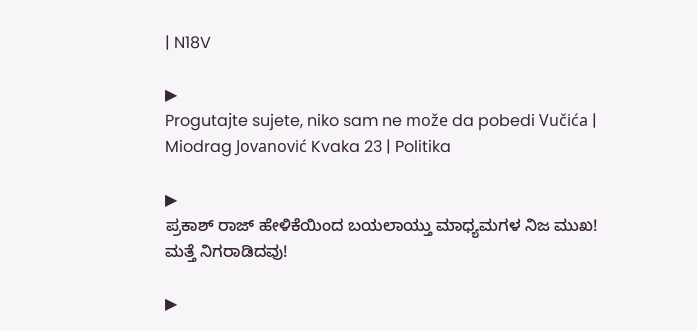| N18V

▶
Progutaјte sujete, niko sam ne može da pobedi Vučića | Miodrag Jovanović Kvaka 23 | Politika

▶
ಪ್ರಕಾಶ್ ರಾಜ್ ಹೇಳಿಕೆಯಿಂದ ಬಯಲಾಯ್ತು ಮಾಧ್ಯಮಗಳ ನಿಜ ಮುಖ! ಮತ್ತೆ ನಿಗರಾಡಿದವು!

▶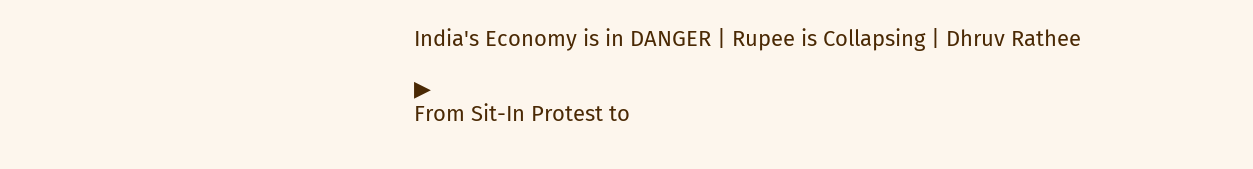India's Economy is in DANGER | Rupee is Collapsing | Dhruv Rathee

▶
From Sit-In Protest to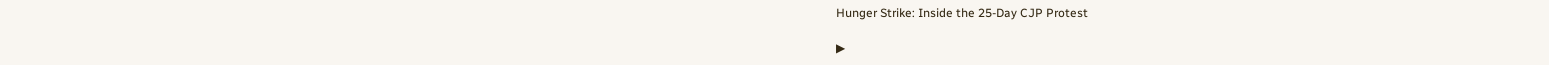Hunger Strike: Inside the 25-Day CJP Protest

▶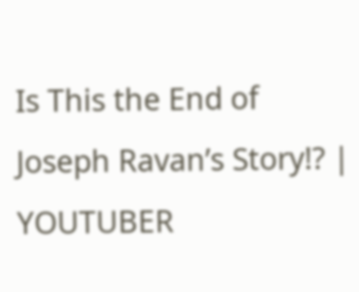Is This the End of Joseph Ravan’s Story!? | YOUTUBER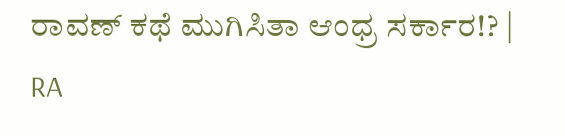ರಾವಣ್ ಕಥೆ ಮುಗಿಸಿತಾ ಆಂಧ್ರ ಸರ್ಕಾರ!? | RA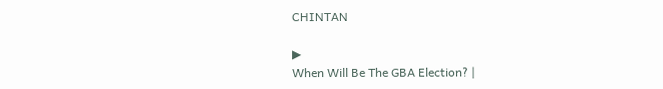CHINTAN

▶
When Will Be The GBA Election? |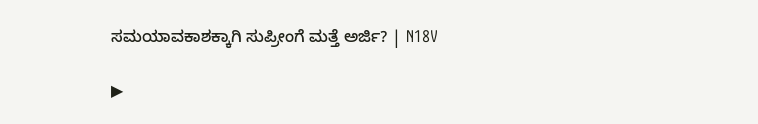ಸಮಯಾವಕಾಶಕ್ಕಾಗಿ ಸುಪ್ರೀಂಗೆ ಮತ್ತೆ ಅರ್ಜಿ? | N18V

▶